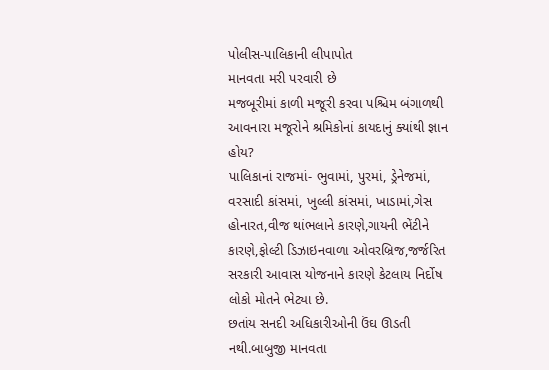પોલીસ-પાલિકાની લીપાપોત
માનવતા મરી પરવારી છે
મજબૂરીમાં કાળી મજૂરી કરવા પશ્ચિમ બંગાળથી આવનારા મજૂરોને શ્રમિકોનાં કાયદાનું ક્યાંથી જ્ઞાન હોય?
પાલિકાનાં રાજમાં- ભુવામાં, પુરમાં, ડ્રેનેજમાં, વરસાદી કાંસમાં, ખુલ્લી કાંસમાં, ખાડામાં,ગેસ હોનારત,વીજ થાંભલાને કારણે,ગાયની ભેંટીને કારણે,ફોલ્ટી ડિઝાઇનવાળા ઓવરબ્રિજ,જર્જરિત સરકારી આવાસ યોજનાને કારણે કેટલાય નિર્દોષ લોકો મોતને ભેટ્યા છે.
છતાંય સનદી અધિકારીઓની ઉંઘ ઊડતી નથી.બાબુજી માનવતા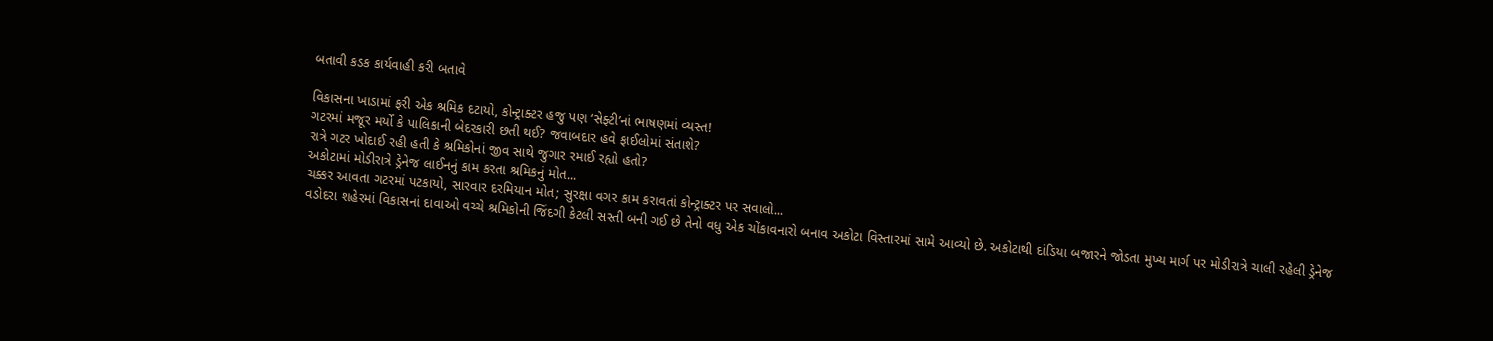બતાવી કડક કાર્યવાહી કરી બતાવે

વિકાસના ખાડામાં ફરી એક શ્રમિક દટાયો, કોન્ટ્રાક્ટર હજુ પણ ‘સેફ્ટી’નાં ભાષણમાં વ્યસ્ત!
ગટરમાં મજૂર મર્યો કે પાલિકાની બેદરકારી છતી થઈ? જવાબદાર હવે ફાઈલોમાં સંતાશે?
રાત્રે ગટર ખોદાઈ રહી હતી કે શ્રમિકોનાં જીવ સાથે જુગાર રમાઈ રહ્યો હતો?
અકોટામાં મોડીરાત્રે ડ્રેનેજ લાઈનનું કામ કરતા શ્રમિકનું મોત...
ચક્કર આવતા ગટરમાં પટકાયો, સારવાર દરમિયાન મોત; સુરક્ષા વગર કામ કરાવતાં કોન્ટ્રાક્ટર પર સવાલો...
વડોદરા શહેરમાં વિકાસનાં દાવાઓ વચ્ચે શ્રમિકોની જિંદગી કેટલી સસ્તી બની ગઈ છે તેનો વધુ એક ચોંકાવનારો બનાવ અકોટા વિસ્તારમાં સામે આવ્યો છે. અકોટાથી દાંડિયા બજારને જોડતા મુખ્ય માર્ગ પર મોડીરાત્રે ચાલી રહેલી ડ્રેનેજ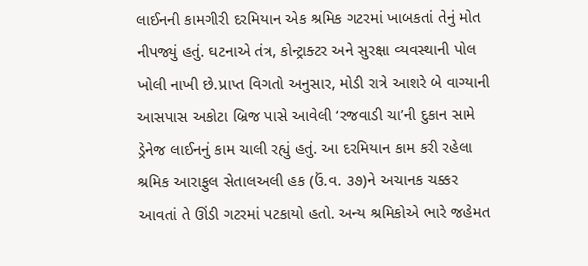લાઈનની કામગીરી દરમિયાન એક શ્રમિક ગટરમાં ખાબકતાં તેનું મોત નીપજ્યું હતું. ઘટનાએ તંત્ર, કોન્ટ્રાક્ટર અને સુરક્ષા વ્યવસ્થાની પોલ ખોલી નાખી છે.પ્રાપ્ત વિગતો અનુસાર, મોડી રાત્રે આશરે બે વાગ્યાની આસપાસ અકોટા બ્રિજ પાસે આવેલી ‘રજવાડી ચા’ની દુકાન સામે ડ્રેનેજ લાઈનનું કામ ચાલી રહ્યું હતું. આ દરમિયાન કામ કરી રહેલા શ્રમિક આરાફુલ સેતાલઅલી હક (ઉં.વ. ૩૭)ને અચાનક ચક્કર આવતાં તે ઊંડી ગટરમાં પટકાયો હતો. અન્ય શ્રમિકોએ ભારે જહેમત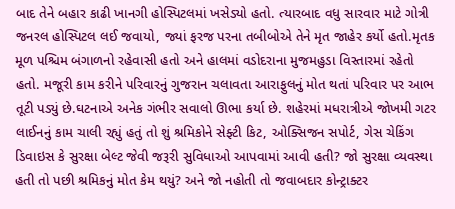બાદ તેને બહાર કાઢી ખાનગી હોસ્પિટલમાં ખસેડ્યો હતો. ત્યારબાદ વધુ સારવાર માટે ગોત્રી જનરલ હોસ્પિટલ લઈ જવાયો, જ્યાં ફરજ પરના તબીબોએ તેને મૃત જાહેર કર્યો હતો.મૃતક મૂળ પશ્ચિમ બંગાળનો રહેવાસી હતો અને હાલમાં વડોદરાના મુજમહુડા વિસ્તારમાં રહેતો હતો. મજૂરી કામ કરીને પરિવારનું ગુજરાન ચલાવતા આરાફુલનું મોત થતાં પરિવાર પર આભ તૂટી પડ્યું છે.ઘટનાએ અનેક ગંભીર સવાલો ઊભા કર્યા છે. શહેરમાં મધરાત્રીએ જોખમી ગટર લાઈનનું કામ ચાલી રહ્યું હતું તો શું શ્રમિકોને સેફ્ટી કિટ, ઓક્સિજન સપોર્ટ, ગેસ ચેકિંગ ડિવાઇસ કે સુરક્ષા બેલ્ટ જેવી જરૂરી સુવિધાઓ આપવામાં આવી હતી? જો સુરક્ષા વ્યવસ્થા હતી તો પછી શ્રમિકનું મોત કેમ થયું? અને જો નહોતી તો જવાબદાર કોન્ટ્રાક્ટર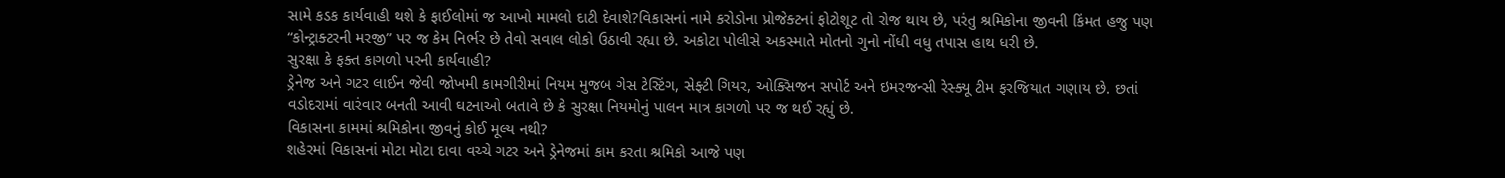સામે કડક કાર્યવાહી થશે કે ફાઈલોમાં જ આખો મામલો દાટી દેવાશે?વિકાસનાં નામે કરોડોના પ્રોજેક્ટનાં ફોટોશૂટ તો રોજ થાય છે, પરંતુ શ્રમિકોના જીવની કિંમત હજુ પણ “કોન્ટ્રાક્ટરની મરજી” પર જ કેમ નિર્ભર છે તેવો સવાલ લોકો ઉઠાવી રહ્યા છે. અકોટા પોલીસે અકસ્માતે મોતનો ગુનો નોંધી વધુ તપાસ હાથ ધરી છે.
સુરક્ષા કે ફક્ત કાગળો પરની કાર્યવાહી?
ડ્રેનેજ અને ગટર લાઈન જેવી જોખમી કામગીરીમાં નિયમ મુજબ ગેસ ટેસ્ટિંગ, સેફ્ટી ગિયર, ઓક્સિજન સપોર્ટ અને ઇમરજન્સી રેસ્ક્યૂ ટીમ ફરજિયાત ગણાય છે. છતાં વડોદરામાં વારંવાર બનતી આવી ઘટનાઓ બતાવે છે કે સુરક્ષા નિયમોનું પાલન માત્ર કાગળો પર જ થઈ રહ્યું છે.
વિકાસના કામમાં શ્રમિકોના જીવનું કોઈ મૂલ્ય નથી?
શહેરમાં વિકાસનાં મોટા મોટા દાવા વચ્ચે ગટર અને ડ્રેનેજમાં કામ કરતા શ્રમિકો આજે પણ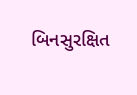બિનસુરક્ષિત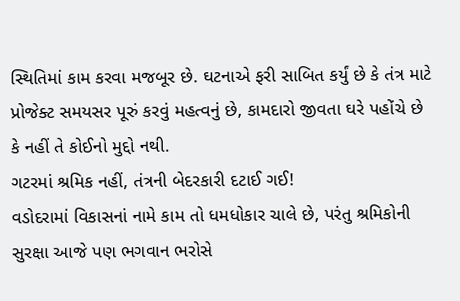સ્થિતિમાં કામ કરવા મજબૂર છે. ઘટનાએ ફરી સાબિત કર્યું છે કે તંત્ર માટે પ્રોજેક્ટ સમયસર પૂરું કરવું મહત્વનું છે, કામદારો જીવતા ઘરે પહોંચે છે કે નહીં તે કોઈનો મુદ્દો નથી.
ગટરમાં શ્રમિક નહીં, તંત્રની બેદરકારી દટાઈ ગઈ!
વડોદરામાં વિકાસનાં નામે કામ તો ધમધોકાર ચાલે છે, પરંતુ શ્રમિકોની સુરક્ષા આજે પણ ભગવાન ભરોસે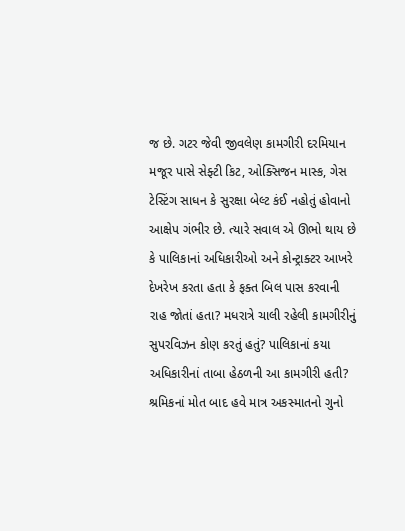જ છે. ગટર જેવી જીવલેણ કામગીરી દરમિયાન મજૂર પાસે સેફ્ટી કિટ, ઓક્સિજન માસ્ક, ગેસ ટેસ્ટિંગ સાધન કે સુરક્ષા બેલ્ટ કંઈ નહોતું હોવાનો આક્ષેપ ગંભીર છે. ત્યારે સવાલ એ ઊભો થાય છે કે પાલિકાનાં અધિકારીઓ અને કોન્ટ્રાક્ટર આખરે દેખરેખ કરતા હતા કે ફક્ત બિલ પાસ કરવાની રાહ જોતાં હતા? મધરાત્રે ચાલી રહેલી કામગીરીનું સુપરવિઝન કોણ કરતું હતું? પાલિકાનાં કયા અધિકારીનાં તાબા હેઠળની આ કામગીરી હતી? શ્રમિકનાં મોત બાદ હવે માત્ર અકસ્માતનો ગુનો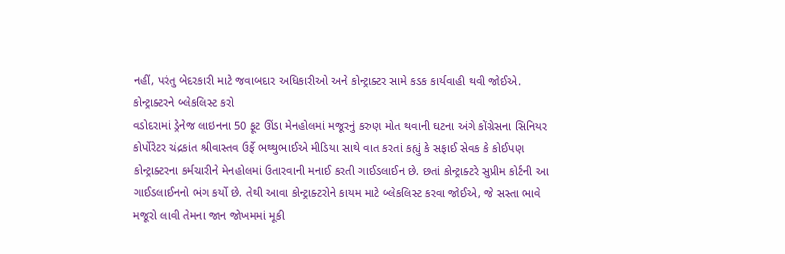નહીં, પરંતુ બેદરકારી માટે જવાબદાર અધિકારીઓ અને કોન્ટ્રાક્ટર સામે કડક કાર્યવાહી થવી જોઈએ.
કોન્ટ્રાક્ટરને બ્લેકલિસ્ટ કરો
વડોદરામાં ડ્રેનેજ લાઇનના 50 ફૂટ ઊંડા મેનહોલમાં મજૂરનું કરુણ મોત થવાની ઘટના અંગે કોંગ્રેસના સિનિયર કોર્પોરેટર ચંદ્રકાંત શ્રીવાસ્તવ ઉર્ફે ભથ્થુભાઈએ મીડિયા સાથે વાત કરતાં કહ્યું કે સફાઈ સેવક કે કોઈપણ કોન્ટ્રાક્ટરના કર્મચારીને મેનહોલમાં ઉતારવાની મનાઈ કરતી ગાઈડલાઈન છે. છતાં કોન્ટ્રાક્ટરે સુપ્રીમ કોર્ટની આ ગાઈડલાઈનનો ભંગ કર્યો છે. તેથી આવા કોન્ટ્રાક્ટરોને કાયમ માટે બ્લેકલિસ્ટ કરવા જોઈએ, જે સસ્તા ભાવે મજૂરો લાવી તેમના જાન જોખમમાં મૂકી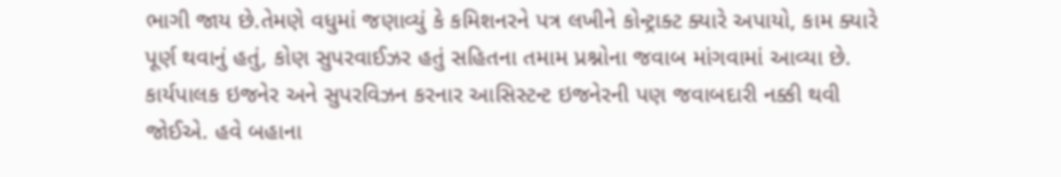ભાગી જાય છે.તેમણે વધુમાં જણાવ્યું કે કમિશનરને પત્ર લખીને કોન્ટ્રાક્ટ ક્યારે અપાયો, કામ ક્યારે પૂર્ણ થવાનું હતું, કોણ સુપરવાઈઝર હતું સહિતના તમામ પ્રશ્નોના જવાબ માંગવામાં આવ્યા છે. કાર્યપાલક ઇજનેર અને સુપરવિઝન કરનાર આસિસ્ટન્ટ ઇજનેરની પણ જવાબદારી નક્કી થવી જોઈએ. હવે બહાના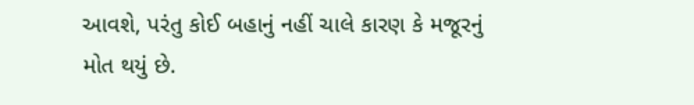આવશે, પરંતુ કોઈ બહાનું નહીં ચાલે કારણ કે મજૂરનું મોત થયું છે.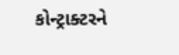કોન્ટ્રાક્ટરને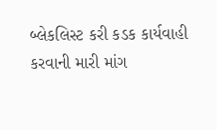બ્લેકલિસ્ટ કરી કડક કાર્યવાહી કરવાની મારી માંગ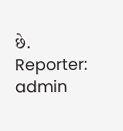છે.
Reporter: admin